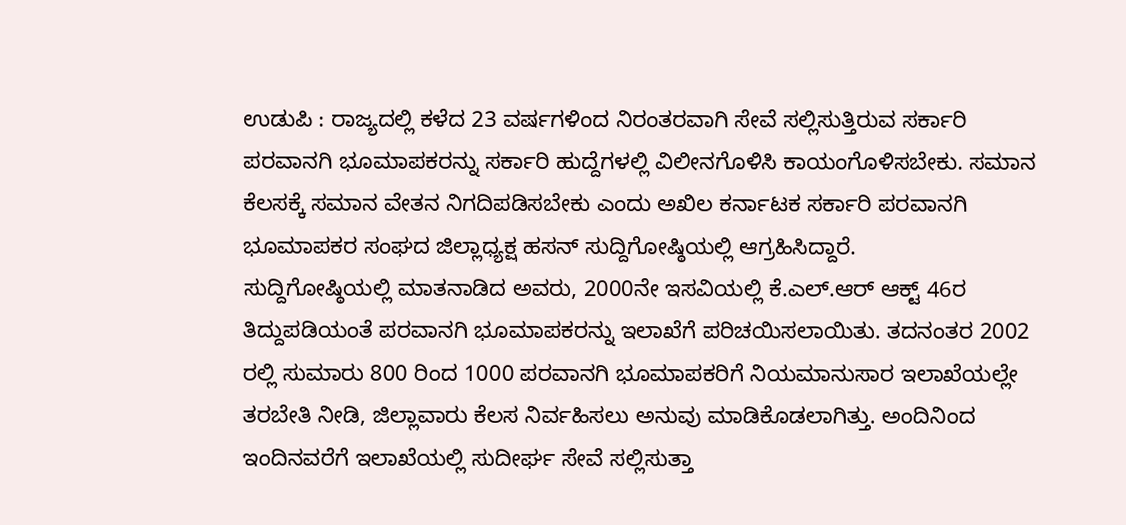ಉಡುಪಿ : ರಾಜ್ಯದಲ್ಲಿ ಕಳೆದ 23 ವರ್ಷಗಳಿಂದ ನಿರಂತರವಾಗಿ ಸೇವೆ ಸಲ್ಲಿಸುತ್ತಿರುವ ಸರ್ಕಾರಿ ಪರವಾನಗಿ ಭೂಮಾಪಕರನ್ನು ಸರ್ಕಾರಿ ಹುದ್ದೆಗಳಲ್ಲಿ ವಿಲೀನಗೊಳಿಸಿ ಕಾಯಂಗೊಳಿಸಬೇಕು. ಸಮಾನ ಕೆಲಸಕ್ಕೆ ಸಮಾನ ವೇತನ ನಿಗದಿಪಡಿಸಬೇಕು ಎಂದು ಅಖಿಲ ಕರ್ನಾಟಕ ಸರ್ಕಾರಿ ಪರವಾನಗಿ ಭೂಮಾಪಕರ ಸಂಘದ ಜಿಲ್ಲಾಧ್ಯಕ್ಷ ಹಸನ್ ಸುದ್ದಿಗೋಷ್ಠಿಯಲ್ಲಿ ಆಗ್ರಹಿಸಿದ್ದಾರೆ.
ಸುದ್ದಿಗೋಷ್ಠಿಯಲ್ಲಿ ಮಾತನಾಡಿದ ಅವರು, 2000ನೇ ಇಸವಿಯಲ್ಲಿ ಕೆ.ಎಲ್.ಆರ್ ಆಕ್ಟ್ 46ರ ತಿದ್ದುಪಡಿಯಂತೆ ಪರವಾನಗಿ ಭೂಮಾಪಕರನ್ನು ಇಲಾಖೆಗೆ ಪರಿಚಯಿಸಲಾಯಿತು. ತದನಂತರ 2002 ರಲ್ಲಿ ಸುಮಾರು 800 ರಿಂದ 1000 ಪರವಾನಗಿ ಭೂಮಾಪಕರಿಗೆ ನಿಯಮಾನುಸಾರ ಇಲಾಖೆಯಲ್ಲೇ ತರಬೇತಿ ನೀಡಿ, ಜಿಲ್ಲಾವಾರು ಕೆಲಸ ನಿರ್ವಹಿಸಲು ಅನುವು ಮಾಡಿಕೊಡಲಾಗಿತ್ತು. ಅಂದಿನಿಂದ ಇಂದಿನವರೆಗೆ ಇಲಾಖೆಯಲ್ಲಿ ಸುದೀರ್ಘ ಸೇವೆ ಸಲ್ಲಿಸುತ್ತಾ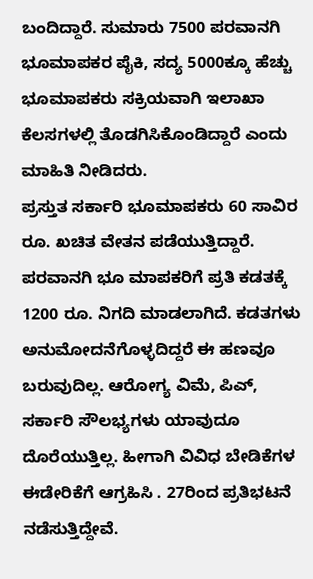ಬಂದಿದ್ದಾರೆ. ಸುಮಾರು 7500 ಪರವಾನಗಿ ಭೂಮಾಪಕರ ಪೈಕಿ, ಸದ್ಯ 5000ಕ್ಕೂ ಹೆಚ್ಚು ಭೂಮಾಪಕರು ಸಕ್ರಿಯವಾಗಿ ಇಲಾಖಾ ಕೆಲಸಗಳಲ್ಲಿ ತೊಡಗಿಸಿಕೊಂಡಿದ್ದಾರೆ ಎಂದು ಮಾಹಿತಿ ನೀಡಿದರು.
ಪ್ರಸ್ತುತ ಸರ್ಕಾರಿ ಭೂಮಾಪಕರು 60 ಸಾವಿರ ರೂ. ಖಚಿತ ವೇತನ ಪಡೆಯುತ್ತಿದ್ದಾರೆ. ಪರವಾನಗಿ ಭೂ ಮಾಪಕರಿಗೆ ಪ್ರತಿ ಕಡತಕ್ಕೆ 1200 ರೂ. ನಿಗದಿ ಮಾಡಲಾಗಿದೆ. ಕಡತಗಳು ಅನುಮೋದನೆಗೊಳ್ಳದಿದ್ದರೆ ಈ ಹಣವೂ ಬರುವುದಿಲ್ಲ. ಆರೋಗ್ಯ ವಿಮೆ, ಪಿಎ್, ಸರ್ಕಾರಿ ಸೌಲಭ್ಯಗಳು ಯಾವುದೂ ದೊರೆಯುತ್ತಿಲ್ಲ. ಹೀಗಾಗಿ ವಿವಿಧ ಬೇಡಿಕೆಗಳ ಈಡೇರಿಕೆಗೆ ಆಗ್ರಹಿಸಿ . 27ರಿಂದ ಪ್ರತಿಭಟನೆ ನಡೆಸುತ್ತಿದ್ದೇವೆ.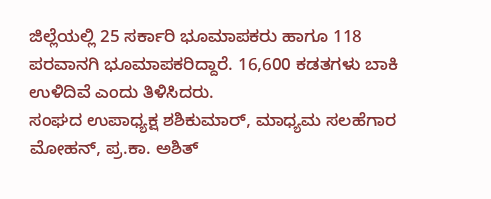ಜಿಲ್ಲೆಯಲ್ಲಿ 25 ಸರ್ಕಾರಿ ಭೂಮಾಪಕರು ಹಾಗೂ 118 ಪರವಾನಗಿ ಭೂಮಾಪಕರಿದ್ದಾರೆ. 16,600 ಕಡತಗಳು ಬಾಕಿ ಉಳಿದಿವೆ ಎಂದು ತಿಳಿಸಿದರು.
ಸಂಘದ ಉಪಾಧ್ಯಕ್ಷ ಶಶಿಕುಮಾರ್, ಮಾಧ್ಯಮ ಸಲಹೆಗಾರ ಮೋಹನ್, ಪ್ರ.ಕಾ. ಅಶಿತ್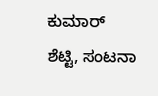ಕುಮಾರ್ ಶೆಟ್ಟಿ, ಸಂಟನಾ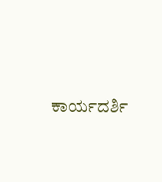ಕಾರ್ಯದರ್ಶಿ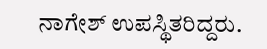ನಾಗೇಶ್ ಉಪಸ್ಥಿತರಿದ್ದರು.